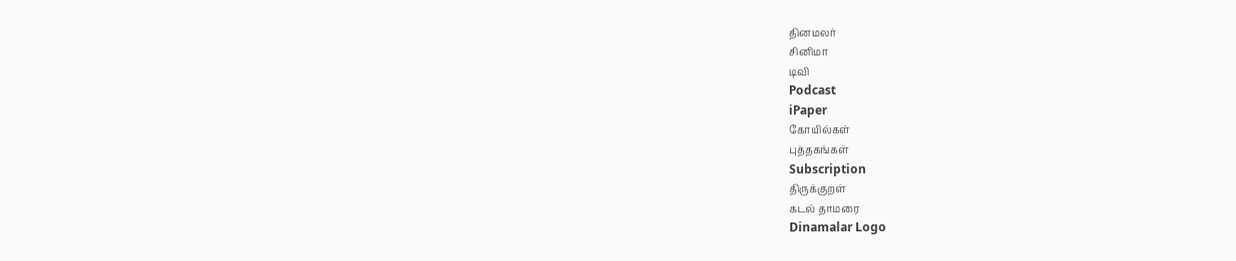தினமலர்
சினிமா
டிவி
Podcast
iPaper
கோயில்கள்
புத்தகங்கள்
Subscription
திருக்குறள்
கடல் தாமரை
Dinamalar Logo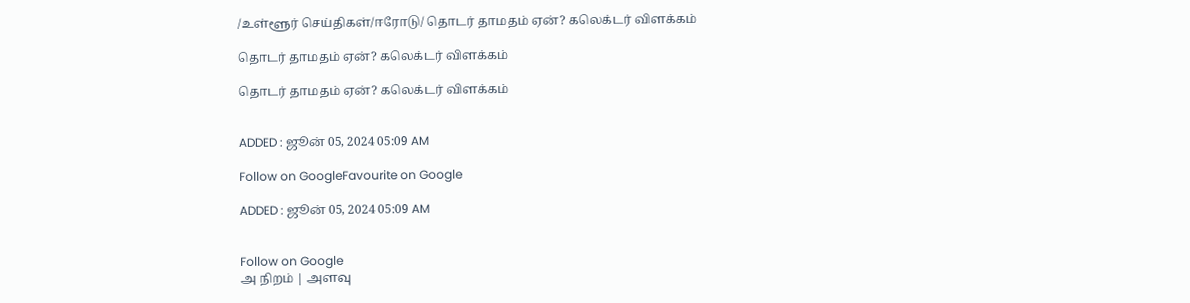/உள்ளூர் செய்திகள்/ஈரோடு/ தொடர் தாமதம் ஏன்? கலெக்டர் விளக்கம்

தொடர் தாமதம் ஏன்? கலெக்டர் விளக்கம்

தொடர் தாமதம் ஏன்? கலெக்டர் விளக்கம்


ADDED : ஜூன் 05, 2024 05:09 AM

Follow on GoogleFavourite on Google

ADDED : ஜூன் 05, 2024 05:09 AM


Follow on Google
அ நிறம் | அளவு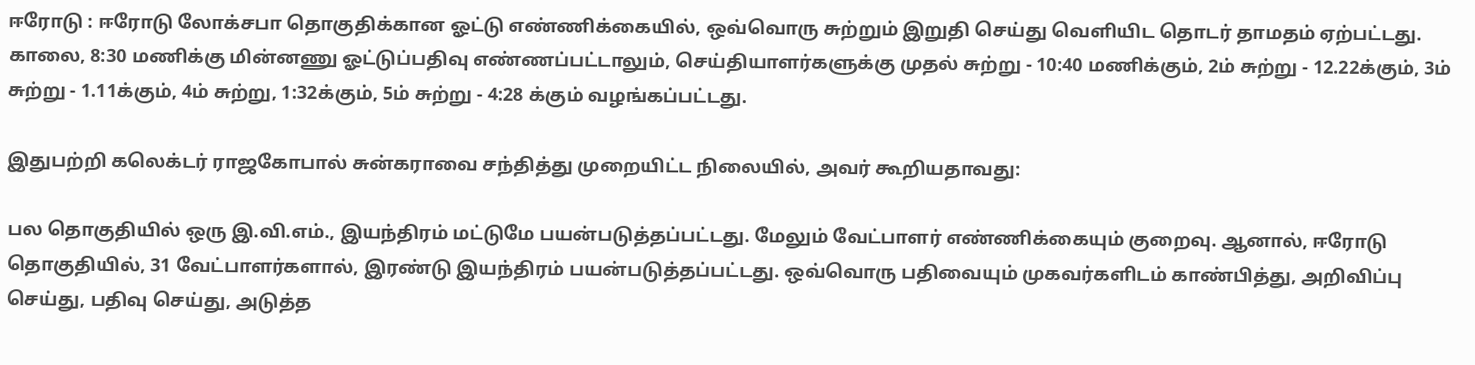ஈரோடு : ஈரோடு லோக்சபா தொகுதிக்கான ஓட்டு எண்ணிக்கையில், ஒவ்வொரு சுற்றும் இறுதி செய்து வெளியிட தொடர் தாமதம் ஏற்பட்டது. காலை, 8:30 மணிக்கு மின்னணு ஓட்டுப்பதிவு எண்ணப்பட்டாலும், செய்தியாளர்களுக்கு முதல் சுற்று - 10:40 மணிக்கும், 2ம் சுற்று - 12.22க்கும், 3ம் சுற்று - 1.11க்கும், 4ம் சுற்று, 1:32க்கும், 5ம் சுற்று - 4:28 க்கும் வழங்கப்பட்டது.

இதுபற்றி கலெக்டர் ராஜகோபால் சுன்கராவை சந்தித்து முறையிட்ட நிலையில், அவர் கூறியதாவது:

பல தொகுதியில் ஒரு இ.வி.எம்., இயந்திரம் மட்டுமே பயன்படுத்தப்பட்டது. மேலும் வேட்பாளர் எண்ணிக்கையும் குறைவு. ஆனால், ஈரோடு தொகுதியில், 31 வேட்பாளர்களால், இரண்டு இயந்திரம் பயன்படுத்தப்பட்டது. ஒவ்வொரு பதிவையும் முகவர்களிடம் காண்பித்து, அறிவிப்பு செய்து, பதிவு செய்து, அடுத்த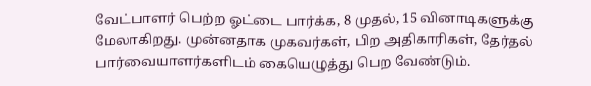வேட்பாளர் பெற்ற ஓட்டை பார்க்க, 8 முதல், 15 வினாடிகளுக்கு மேலாகிறது. முன்னதாக முகவர்கள், பிற அதிகாரிகள், தேர்தல் பார்வையாளர்களிடம் கையெழுத்து பெற வேண்டும்.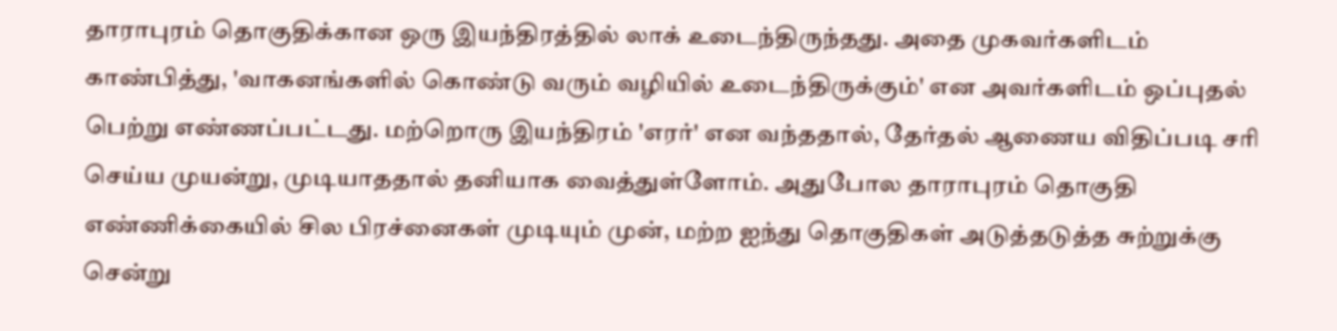தாராபுரம் தொகுதிக்கான ஒரு இயந்திரத்தில் லாக் உடைந்திருந்தது. அதை முகவர்களிடம் காண்பித்து, 'வாகனங்களில் கொண்டு வரும் வழியில் உடைந்திருக்கும்' என அவர்களிடம் ஒப்புதல் பெற்று எண்ணப்பட்டது. மற்றொரு இயந்திரம் 'எரர்' என வந்ததால், தேர்தல் ஆணைய விதிப்படி சரி செய்ய முயன்று, முடியாததால் தனியாக வைத்துள்ளோம். அதுபோல தாராபுரம் தொகுதி எண்ணிக்கையில் சில பிரச்னைகள் முடியும் முன், மற்ற ஐந்து தொகுதிகள் அடுத்தடுத்த சுற்றுக்கு சென்று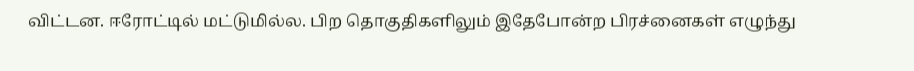விட்டன. ஈரோட்டில் மட்டுமில்ல. பிற தொகுதிகளிலும் இதேபோன்ற பிரச்னைகள் எழுந்து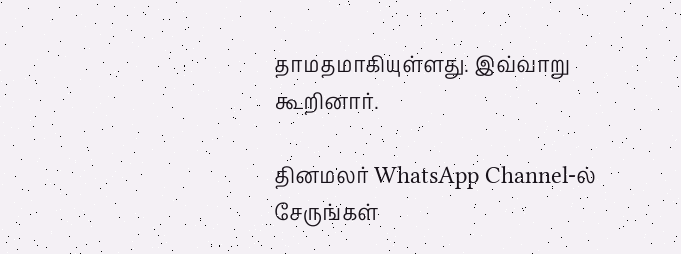தாமதமாகியுள்ளது. இவ்வாறு கூறினார்.

தினமலர் WhatsApp Channel-ல் சேருங்கள்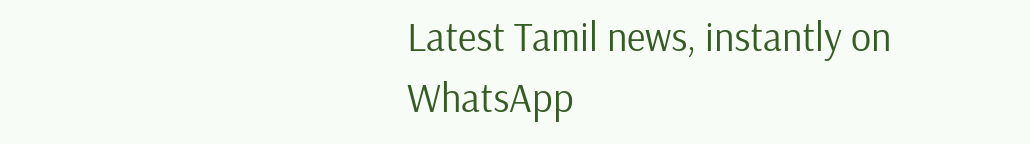Latest Tamil news, instantly on WhatsApp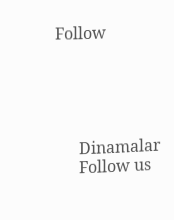Follow





      Dinamalar
      Follow us